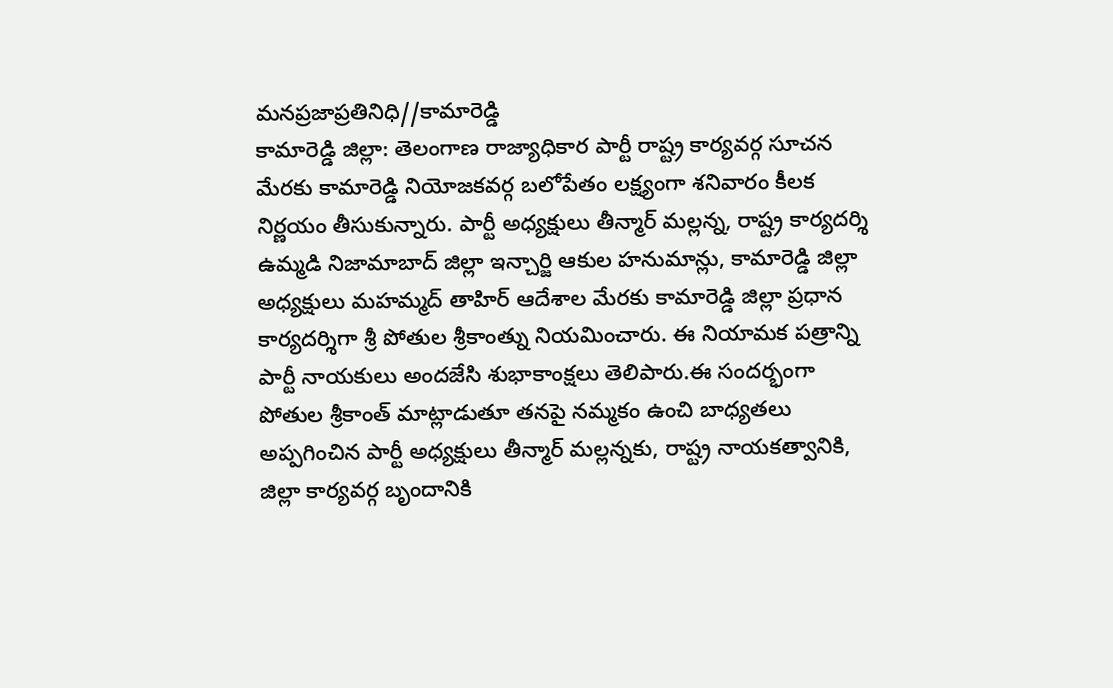మనప్రజాప్రతినిధి//కామారెడ్డి
కామారెడ్డి జిల్లా: తెలంగాణ రాజ్యాధికార పార్టీ రాష్ట్ర కార్యవర్గ సూచన మేరకు కామారెడ్డి నియోజకవర్గ బలోపేతం లక్ష్యంగా శనివారం కీలక నిర్ణయం తీసుకున్నారు. పార్టీ అధ్యక్షులు తీన్మార్ మల్లన్న, రాష్ట్ర కార్యదర్శి ఉమ్మడి నిజామాబాద్ జిల్లా ఇన్చార్జి ఆకుల హనుమాన్లు, కామారెడ్డి జిల్లా అధ్యక్షులు మహమ్మద్ తాహిర్ ఆదేశాల మేరకు కామారెడ్డి జిల్లా ప్రధాన కార్యదర్శిగా శ్రీ పోతుల శ్రీకాంత్ను నియమించారు. ఈ నియామక పత్రాన్ని పార్టీ నాయకులు అందజేసి శుభాకాంక్షలు తెలిపారు.ఈ సందర్భంగా పోతుల శ్రీకాంత్ మాట్లాడుతూ తనపై నమ్మకం ఉంచి బాధ్యతలు అప్పగించిన పార్టీ అధ్యక్షులు తీన్మార్ మల్లన్నకు, రాష్ట్ర నాయకత్వానికి, జిల్లా కార్యవర్గ బృందానికి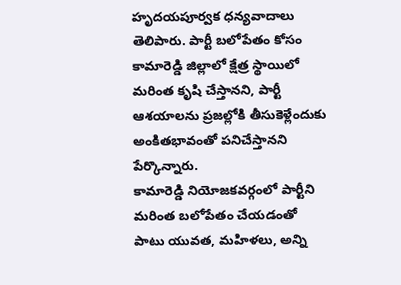హృదయపూర్వక ధన్యవాదాలు తెలిపారు. పార్టీ బలోపేతం కోసం కామారెడ్డి జిల్లాలో క్షేత్ర స్థాయిలో మరింత కృషి చేస్తానని, పార్టీ ఆశయాలను ప్రజల్లోకి తీసుకెళ్లేందుకు అంకితభావంతో పనిచేస్తానని పేర్కొన్నారు.
కామారెడ్డి నియోజకవర్గంలో పార్టీని మరింత బలోపేతం చేయడంతో పాటు యువత, మహిళలు, అన్ని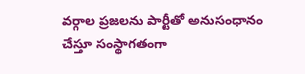వర్గాల ప్రజలను పార్టీతో అనుసంధానం చేస్తూ సంస్థాగతంగా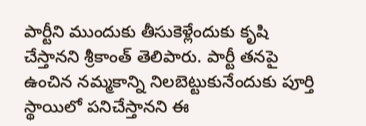పార్టీని ముందుకు తీసుకెళ్లేందుకు కృషి చేస్తానని శ్రీకాంత్ తెలిపారు. పార్టీ తనపై ఉంచిన నమ్మకాన్ని నిలబెట్టుకునేందుకు పూర్తి స్థాయిలో పనిచేస్తానని ఈ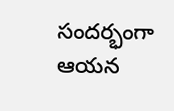సందర్భంగా ఆయన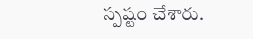స్పష్టం చేశారు.